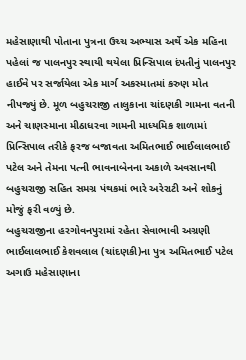મહેસાણાથી પોતાના પુત્રના ઉચ્ચ અભ્યાસ અર્થે એક મહિના પહેલાં જ પાલનપુર સ્થાયી થયેલા પ્રિન્સિપાલ દંપતીનું પાલનપુર હાઈવે પર સર્જાયેલા એક માર્ગ અકસ્માતમાં કરુણ મોત નીપજ્યું છે. મૂળ બહુચરાજી તાલુકાના ચાંદણકી ગામના વતની અને ચાણસ્માના મીઠાધરવા ગામની માધ્યમિક શાળામાં પ્રિન્સિપાલ તરીકે ફરજ બજાવતા અમિતભાઈ ભાઈલાલભાઈ પટેલ અને તેમના પત્ની ભાવનાબેનના અકાળે અવસાનથી બહુચરાજી સહિત સમગ્ર પંથકમાં ભારે અરેરાટી અને શોકનું મોજું ફરી વળ્યું છે.
બહુચરાજીના હરગોવનપુરામાં રહેતા સેવાભાવી અગ્રણી ભાઈલાલભાઈ કેશવલાલ (ચાંદણકી)ના પુત્ર અમિતભાઈ પટેલ અગાઉ મહેસાણાના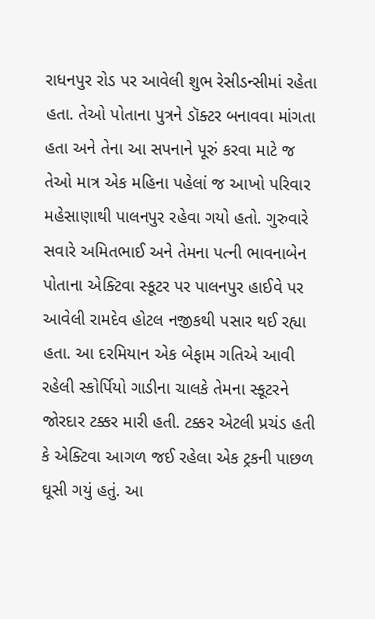રાધનપુર રોડ પર આવેલી શુભ રેસીડન્સીમાં રહેતા હતા. તેઓ પોતાના પુત્રને ડૉક્ટર બનાવવા માંગતા હતા અને તેના આ સપનાને પૂરું કરવા માટે જ તેઓ માત્ર એક મહિના પહેલાં જ આખો પરિવાર મહેસાણાથી પાલનપુર રહેવા ગયો હતો. ગુરુવારે સવારે અમિતભાઈ અને તેમના પત્ની ભાવનાબેન પોતાના એક્ટિવા સ્કૂટર પર પાલનપુર હાઈવે પર આવેલી રામદેવ હોટલ નજીકથી પસાર થઈ રહ્યા હતા. આ દરમિયાન એક બેફામ ગતિએ આવી રહેલી સ્કોર્પિયો ગાડીના ચાલકે તેમના સ્કૂટરને જોરદાર ટક્કર મારી હતી. ટક્કર એટલી પ્રચંડ હતી કે એક્ટિવા આગળ જઈ રહેલા એક ટ્રકની પાછળ ઘૂસી ગયું હતું. આ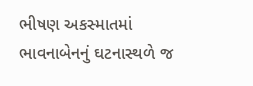ભીષણ અકસ્માતમાં ભાવનાબેનનું ઘટનાસ્થળે જ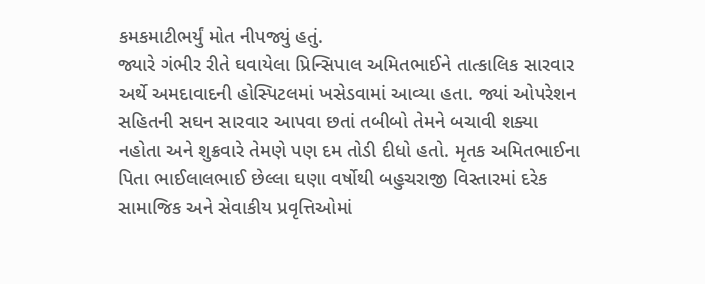કમકમાટીભર્યું મોત નીપજ્યું હતું.
જ્યારે ગંભીર રીતે ઘવાયેલા પ્રિન્સિપાલ અમિતભાઈને તાત્કાલિક સારવાર અર્થે અમદાવાદની હોસ્પિટલમાં ખસેડવામાં આવ્યા હતા. જ્યાં ઓપરેશન સહિતની સઘન સારવાર આપવા છતાં તબીબો તેમને બચાવી શક્યા નહોતા અને શુક્રવારે તેમણે પણ દમ તોડી દીધો હતો. મૃતક અમિતભાઈના પિતા ભાઈલાલભાઈ છેલ્લા ઘણા વર્ષોથી બહુચરાજી વિસ્તારમાં દરેક સામાજિક અને સેવાકીય પ્રવૃત્તિઓમાં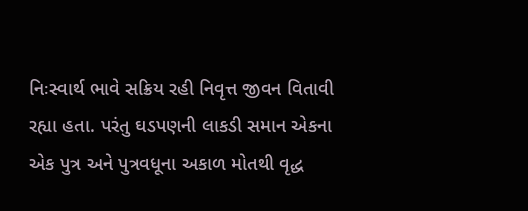નિઃસ્વાર્થ ભાવે સક્રિય રહી નિવૃત્ત જીવન વિતાવી રહ્યા હતા. પરંતુ ઘડપણની લાકડી સમાન એકના એક પુત્ર અને પુત્રવધૂના અકાળ મોતથી વૃદ્ધ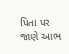પિતા પર જાણે આભ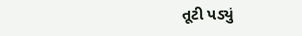તૂટી પડ્યું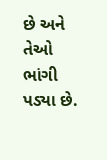છે અને તેઓ ભાંગી પડ્યા છે.